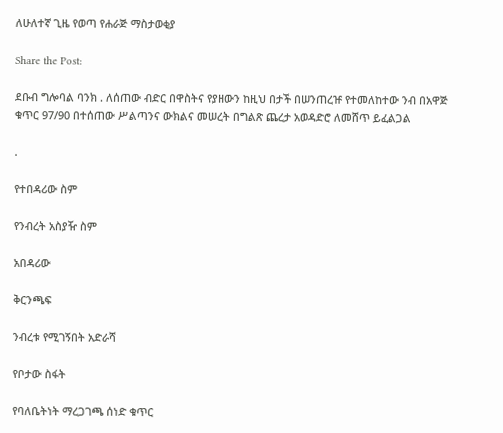ለሁለተኛ ጊዜ የወጣ የሐራጅ ማስታወቂያ

Share the Post:

ደቡብ ግሎባል ባንክ . ለሰጠው ብድር በዋስትና የያዘውን ከዚህ በታች በሠንጠረዡ የተመለከተው ንብ በአዋጅ ቁጥር 97/90 በተሰጠው ሥልጣንና ውክልና መሠረት በግልጽ ጨረታ አወዳድሮ ለመሸጥ ይፈልጋል

.

የተበዳሪው ስም

የንብረት አስያዥ ስም

አበዳሪው

ቅርንጫፍ

ንብረቱ የሚገኝበት አድራሻ

የቦታው ስፋት

የባለቤትነት ማረጋገጫ ሰነድ ቁጥር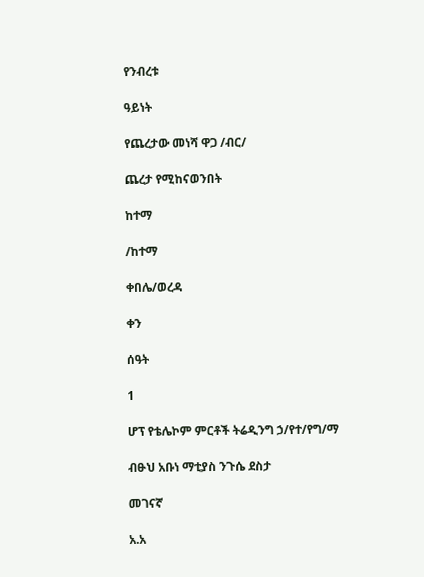የንብረቱ

ዓይነት

የጨረታው መነሻ ዋጋ /ብር/

ጨረታ የሚከናወንበት

ከተማ

/ከተማ

ቀበሌ/ወረዳ

ቀን

ሰዓት

1

ሆፕ የቴሌኮም ምርቶች ትሬዲንግ ኃ/የተ/የግ/ማ

ብፁህ አቡነ ማቲያስ ንጉሴ ደስታ

መገናኛ

አ.አ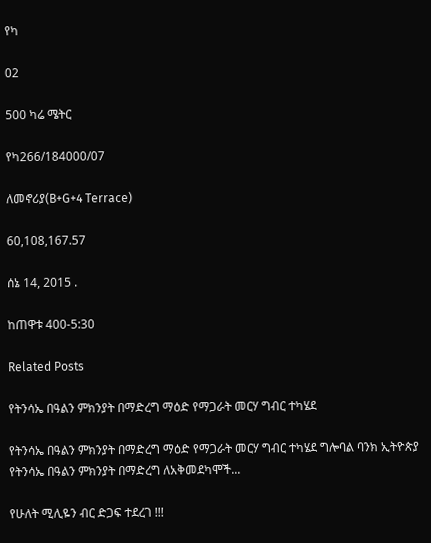የካ

02

500 ካሬ ሜትር

የካ266/184000/07

ለመኖሪያ(B+G+4 Terrace)

60,108,167.57

ሰኔ 14, 2015 .

ከጠዋቱ 400-5:30

Related Posts

የትንሳኤ በዓልን ምክንያት በማድረግ ማዕድ የማጋራት መርሃ ግብር ተካሄደ

የትንሳኤ በዓልን ምክንያት በማድረግ ማዕድ የማጋራት መርሃ ግብር ተካሄደ ግሎባል ባንክ ኢትዮጵያ የትንሳኤ በዓልን ምክንያት በማድረግ ለአቅመደካሞች...

የሁለት ሚሊዬን ብር ድጋፍ ተደረገ !!!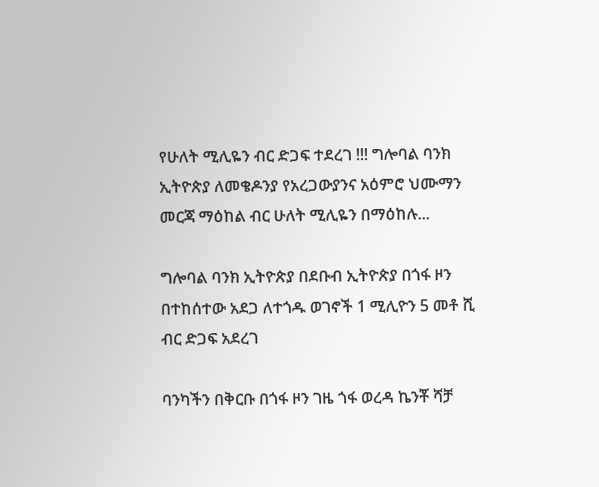የሁለት ሚሊዬን ብር ድጋፍ ተደረገ !!! ግሎባል ባንክ ኢትዮጵያ ለመቄዶንያ የአረጋውያንና አዕምሮ ህሙማን መርጃ ማዕከል ብር ሁለት ሚሊዬን በማዕከሉ...

ግሎባል ባንክ ኢትዮጵያ በደቡብ ኢትዮጵያ በጎፋ ዞን በተከሰተው አደጋ ለተጎዱ ወገኖች 1 ሚሊዮን 5 መቶ ሺ ብር ድጋፍ አደረገ

ባንካችን በቅርቡ በጎፋ ዞን ገዜ ጎፋ ወረዳ ኬንቾ ሻቻ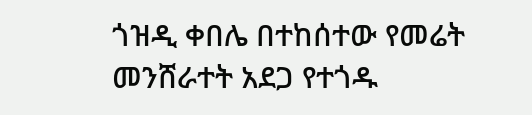ጎዝዲ ቀበሌ በተከሰተው የመሬት መንሸራተት አደጋ የተጎዱ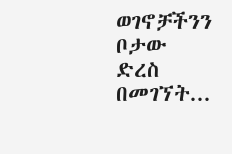ወገኖቻችንን ቦታው ድረስ በመገኘት...